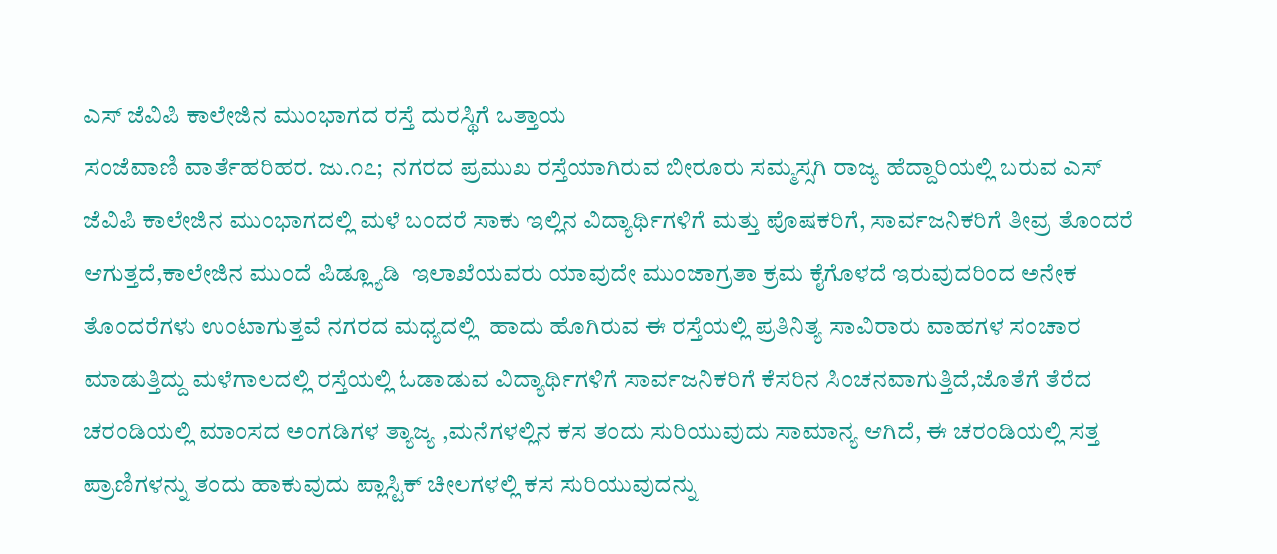ಎಸ್ ಜೆವಿಪಿ ಕಾಲೇಜಿನ‌ ಮುಂಭಾಗದ ರಸ್ತೆ ದುರಸ್ಥಿಗೆ ಒತ್ತಾಯ
ಸಂಜೆವಾಣಿ ವಾರ್ತೆಹರಿಹರ. ಜು.೧೭;  ನಗರದ ಪ್ರಮುಖ ರಸ್ತೆಯಾಗಿರುವ ಬೀರೂರು ಸಮ್ಮಸ್ಸಗಿ ರಾಜ್ಯ ಹೆದ್ದಾರಿಯಲ್ಲಿ ಬರುವ ಎಸ್ ಜೆವಿಪಿ ಕಾಲೇಜಿನ ಮುಂಭಾಗದಲ್ಲಿ ಮಳೆ ಬಂದರೆ ಸಾಕು ಇಲ್ಲಿನ ವಿದ್ಯಾರ್ಥಿಗಳಿಗೆ ಮತ್ತು ಪೊಷಕರಿಗೆ, ಸಾರ್ವಜನಿಕರಿಗೆ ತೀವ್ರ ತೊಂದರೆ ಆಗುತ್ತದೆ,ಕಾಲೇಜಿನ ಮುಂದೆ ಪಿಡ್ಲ್ಯೂಡಿ  ಇಲಾಖೆಯವರು ಯಾವುದೇ ಮುಂಜಾಗ್ರತಾ ಕ್ರಮ ಕೈಗೊಳದೆ ಇರುವುದರಿಂದ ಅನೇಕ ತೊಂದರೆಗಳು ಉಂಟಾಗುತ್ತವೆ ನಗರದ ಮಧ್ಯದಲ್ಲಿ  ಹಾದು ಹೊಗಿರುವ ಈ ರಸ್ತೆಯಲ್ಲಿ ಪ್ರತಿನಿತ್ಯ ಸಾವಿರಾರು ವಾಹಗಳ ಸಂಚಾರ ಮಾಡುತ್ತಿದ್ದು ಮಳೆಗಾಲದಲ್ಲಿ ರಸ್ತೆಯಲ್ಲಿ ಓಡಾಡುವ ವಿದ್ಯಾರ್ಥಿಗಳಿಗೆ ಸಾರ್ವಜನಿಕರಿಗೆ ಕೆಸರಿನ ಸಿಂಚನವಾಗುತ್ತಿದೆ,ಜೊತೆಗೆ ತೆರೆದ ಚರಂಡಿಯಲ್ಲಿ ಮಾಂಸದ ಅಂಗಡಿಗಳ ತ್ಯಾಜ್ಯ ,ಮನೆಗಳಲ್ಲಿನ ಕಸ ತಂದು ಸುರಿಯುವುದು ಸಾಮಾನ್ಯ ಆಗಿದೆ, ಈ ಚರಂಡಿಯಲ್ಲಿ‌ ಸತ್ತ ಪ್ರಾಣಿಗಳನ್ನು ತಂದು ಹಾಕುವುದು ಪ್ಲಾಸ್ಟಿಕ್ ಚೀಲಗಳಲ್ಲಿ ಕಸ ಸುರಿಯುವುದನ್ನು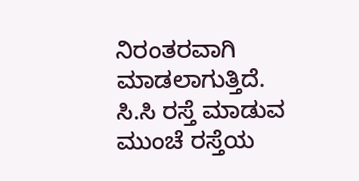ನಿರಂತರವಾಗಿ ಮಾಡಲಾಗುತ್ತಿದೆ.  ಸಿ.ಸಿ ರಸ್ತೆ ಮಾಡುವ ಮುಂಚೆ ರಸ್ತೆಯ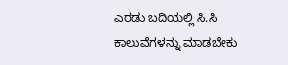ಎರಡು ಬದಿಯಲ್ಲಿ ಸಿ.ಸಿ ಕಾಲುವೆಗಳನ್ನು ಮಾಡಬೇಕು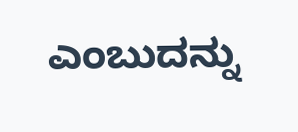ಎಂಬುದನ್ನು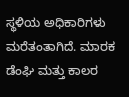ಸ್ಥಳಿಯ ಅಧಿಕಾರಿಗಳು ಮರೆತಂತಾಗಿದೆ. ಮಾರಕ ಡೆಂಘಿ ಮತ್ತು ಕಾಲರ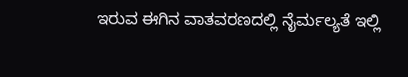ಇರುವ ಈಗಿನ ವಾತವರಣದಲ್ಲಿ ನೈರ್ಮಲ್ಯತೆ ಇಲ್ಲಿ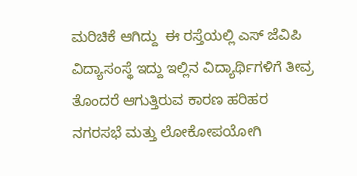ಮರಿಚಿಕೆ ಆಗಿದ್ದು  ಈ ರಸ್ತೆಯಲ್ಲಿ ಎಸ್ ಜೆವಿಪಿ ವಿದ್ಯಾಸಂಸ್ಥೆ ಇದ್ದು ಇಲ್ಲಿನ ವಿದ್ಯಾರ್ಥಿಗಳಿಗೆ ತೀವ್ರ ತೊಂದರೆ ಆಗುತ್ತಿರುವ ಕಾರಣ ಹರಿಹರ ನಗರಸಭೆ ಮತ್ತು ಲೋಕೋಪಯೋಗಿ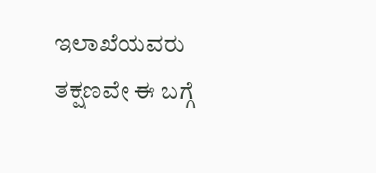ಇಲಾಖೆಯವರು ತಕ್ಷಣವೇ ಈ ಬಗ್ಗೆ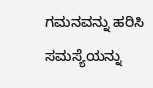ಗಮನವನ್ನು ಹರಿಸಿ ಸಮಸ್ಯೆಯನ್ನು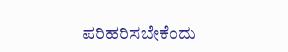ಪರಿಹರಿಸಬೇಕೆಂದು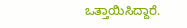ಒತ್ತಾಯಿಸಿದ್ದಾರೆ.